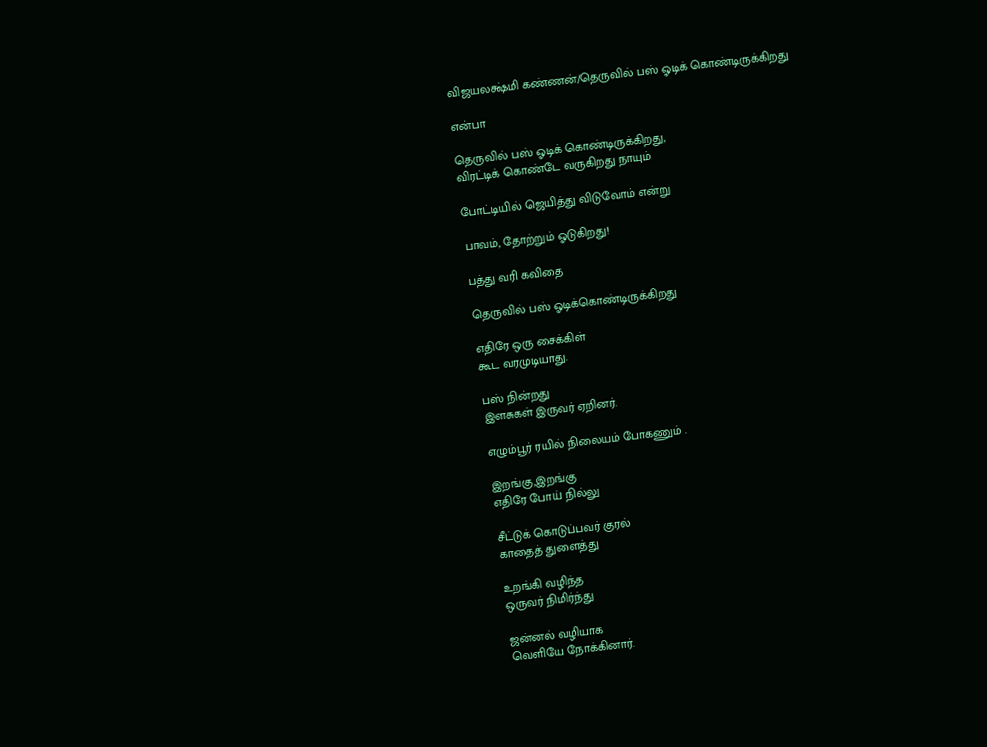விஜயலக்ஷ்மி கண்ணன்/தெருவில் பஸ் ஓடிக் கொண்டிருக்கிறது

என்பா

தெருவில் பஸ் ஓடிக் கொண்டிருக்கிறது,
விரட்டிக் கொண்டே வருகிறது நாயும்

போட்டியில் ஜெயித்து விடுவோம் என்று

பாவம், தோற்றும் ஓடுகிறது!

பத்து வரி கவிதை

தெருவில் பஸ் ஓடிக்கொண்டிருக்கிறது

எதிரே ஒரு சைக்கிள்
கூட வரமுடியாது.

பஸ் நின்றது
இளசுகள் இருவர் ஏறினர்.

எழும்பூர் ரயில் நிலையம் போகணும் .

இறங்கு,இறங்கு
எதிரே போய் நில்லு

சீட்டுக் கொடுப்பவர் குரல்
காதைத் துளைத்து

உறங்கி வழிந்த
ஒருவர் நிமிர்ந்து

ஜன்னல் வழியாக
வெளியே நோக்கினார்.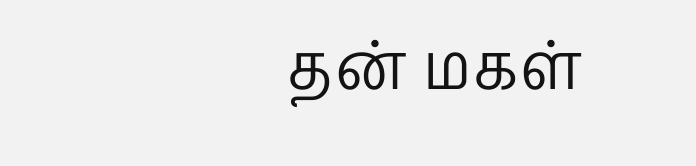தன் மகள்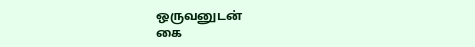ஒருவனுடன்
கை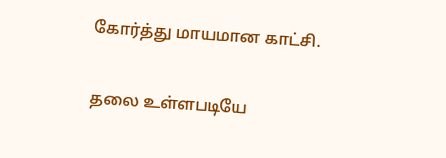கோர்த்து மாயமான காட்சி.

தலை உள்ளபடியே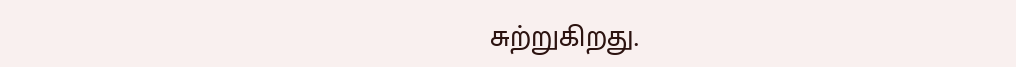சுற்றுகிறது.